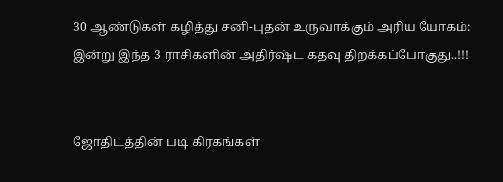30 ஆண்டுகள் கழித்து சனி-புதன் உருவாக்கும் அரிய யோகம்: இன்று இந்த 3 ராசிகளின் அதிர்ஷ்ட கதவு திறக்கப்போகுது..!!!


ஜோதிடத்தின் படி கிரகங்கள்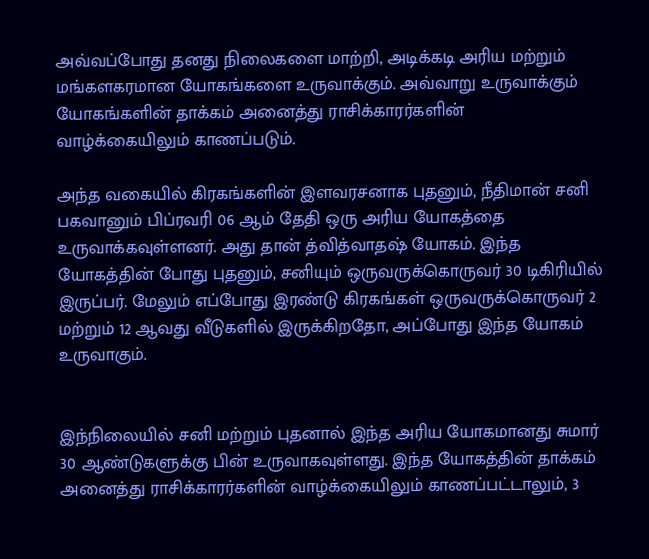அவ்வப்போது தனது நிலைகளை மாற்றி, அடிக்கடி அரிய மற்றும் மங்களகரமான யோகங்களை உருவாக்கும். அவ்வாறு உருவாக்கும் யோகங்களின் தாக்கம் அனைத்து ராசிக்காரர்களின் வாழ்க்கையிலும் காணப்படும்.

அந்த வகையில் கிரகங்களின் இளவரசனாக புதனும், நீதிமான் சனி பகவானும் பிப்ரவரி 06 ஆம் தேதி ஒரு அரிய யோகத்தை உருவாக்கவுள்ளனர். அது தான் த்வித்வாதஷ் யோகம். இந்த யோகத்தின் போது புதனும், சனியும் ஒருவருக்கொருவர் 30 டிகிரியில் இருப்பர். மேலும் எப்போது இரண்டு கிரகங்கள் ஒருவருக்கொருவர் 2 மற்றும் 12 ஆவது வீடுகளில் இருக்கிறதோ, அப்போது இந்த யோகம் உருவாகும்.


இந்நிலையில் சனி மற்றும் புதனால் இந்த அரிய யோகமானது சுமார் 30 ஆண்டுகளுக்கு பின் உருவாகவுள்ளது. இந்த யோகத்தின் தாக்கம் அனைத்து ராசிக்காரர்களின் வாழ்க்கையிலும் காணப்பட்டாலும், 3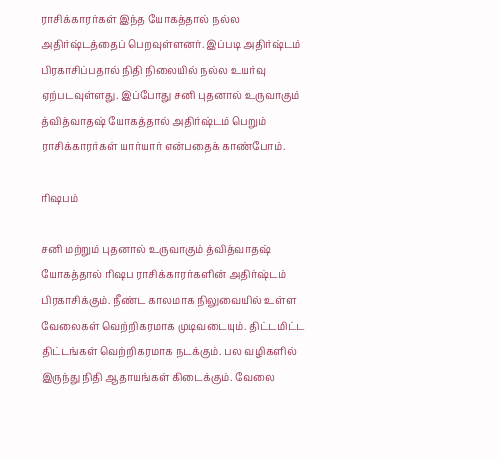ராசிக்காரர்கள் இந்த யோகத்தால் நல்ல அதிர்ஷ்டத்தைப் பெறவுள்ளனர். இப்படி அதிர்ஷ்டம் பிரகாசிப்பதால் நிதி நிலையில் நல்ல உயர்வு ஏற்படவுள்ளது. இப்போது சனி புதனால் உருவாகும் த்வித்வாதஷ் யோகத்தால் அதிர்ஷ்டம் பெறும் ராசிக்காரர்கள் யார்யார் என்பதைக் காண்போம்.

ரிஷபம்

சனி மற்றும் புதனால் உருவாகும் த்வித்வாதஷ் யோகத்தால் ரிஷப ராசிக்காரர்களின் அதிர்ஷ்டம் பிரகாசிக்கும். நீண்ட காலமாக நிலுவையில் உள்ள வேலைகள் வெற்றிகரமாக முடிவடையும். திட்டமிட்ட திட்டங்கள் வெற்றிகரமாக நடக்கும். பல வழிகளில் இருந்து நிதி ஆதாயங்கள் கிடைக்கும். வேலை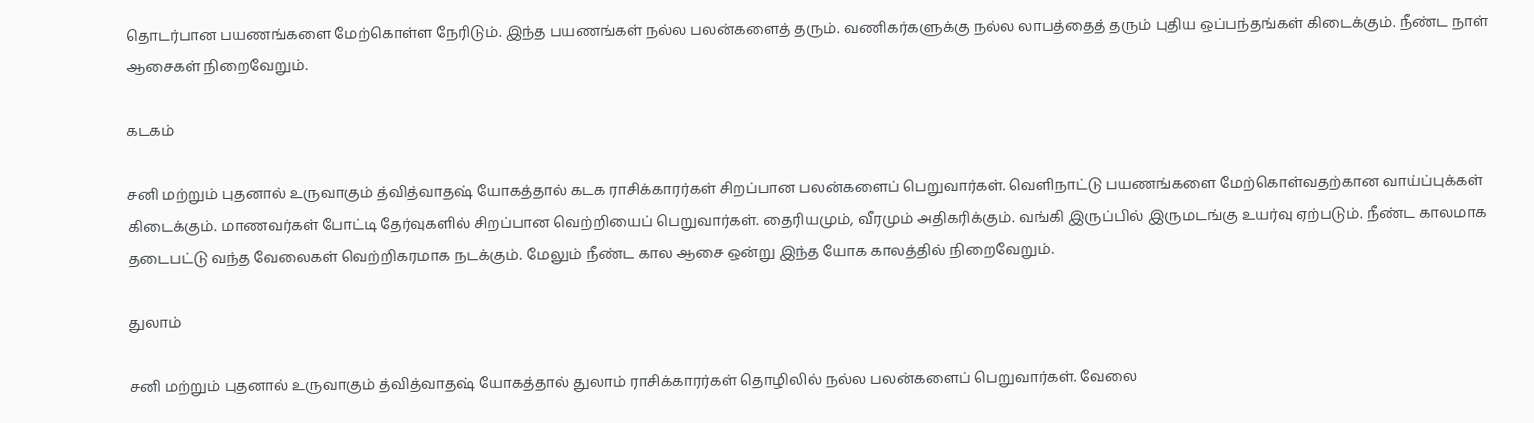தொடர்பான பயணங்களை மேற்கொள்ள நேரிடும். இந்த பயணங்கள் நல்ல பலன்களைத் தரும். வணிகர்களுக்கு நல்ல லாபத்தைத் தரும் புதிய ஒப்பந்தங்கள் கிடைக்கும். நீண்ட நாள் ஆசைகள் நிறைவேறும்.

கடகம்

சனி மற்றும் புதனால் உருவாகும் த்வித்வாதஷ் யோகத்தால் கடக ராசிக்காரர்கள் சிறப்பான பலன்களைப் பெறுவார்கள். வெளிநாட்டு பயணங்களை மேற்கொள்வதற்கான வாய்ப்புக்கள் கிடைக்கும். மாணவர்கள் போட்டி தேர்வுகளில் சிறப்பான வெற்றியைப் பெறுவார்கள். தைரியமும், வீரமும் அதிகரிக்கும். வங்கி இருப்பில் இருமடங்கு உயர்வு ஏற்படும். நீண்ட காலமாக தடைபட்டு வந்த வேலைகள் வெற்றிகரமாக நடக்கும். மேலும் நீண்ட கால ஆசை ஒன்று இந்த யோக காலத்தில் நிறைவேறும்.

துலாம்

சனி மற்றும் புதனால் உருவாகும் த்வித்வாதஷ் யோகத்தால் துலாம் ராசிக்காரர்கள் தொழிலில் நல்ல பலன்களைப் பெறுவார்கள். வேலை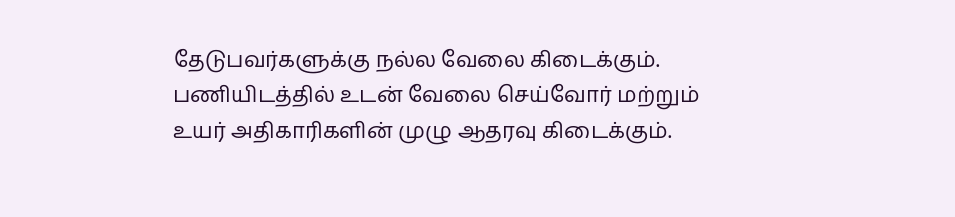தேடுபவர்களுக்கு நல்ல வேலை கிடைக்கும். பணியிடத்தில் உடன் வேலை செய்வோர் மற்றும் உயர் அதிகாரிகளின் முழு ஆதரவு கிடைக்கும்.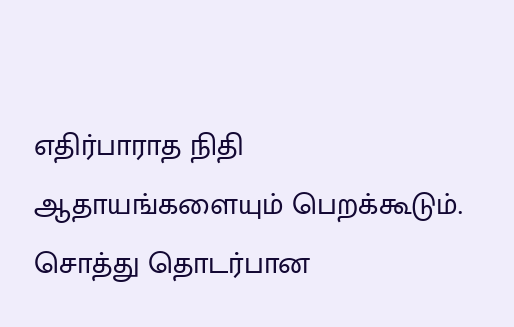எதிர்பாராத நிதி ஆதாயங்களையும் பெறக்கூடும். சொத்து தொடர்பான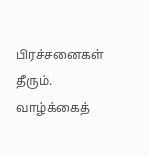பிரச்சனைகள் தீரும். வாழ்க்கைத்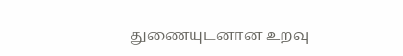துணையுடனான உறவு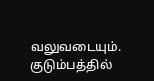வலுவடையும். குடும்பத்தில்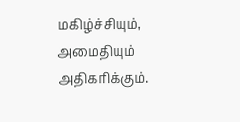மகிழ்ச்சியும், அமைதியும் அதிகரிக்கும்.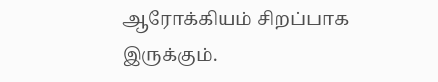ஆரோக்கியம் சிறப்பாக இருக்கும்.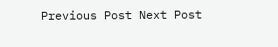Previous Post Next Post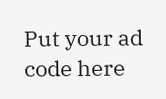Put your ad code here